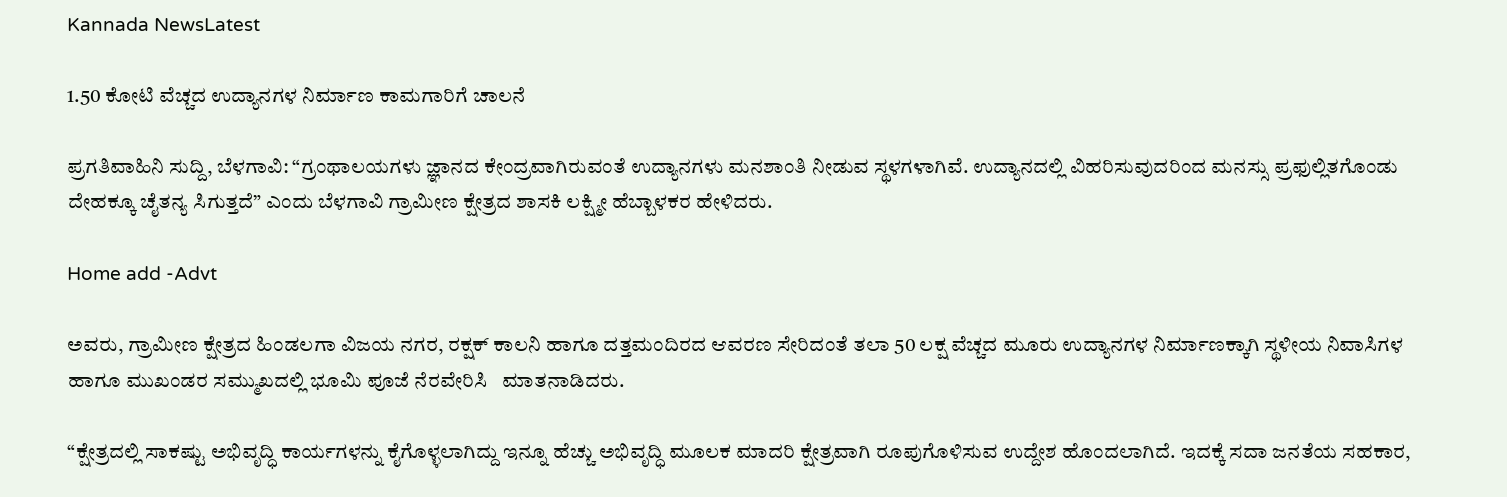Kannada NewsLatest

1.50 ಕೋಟಿ ವೆಚ್ಚದ ಉದ್ಯಾನಗಳ ನಿರ್ಮಾಣ ಕಾಮಗಾರಿಗೆ ಚಾಲನೆ

ಪ್ರಗತಿವಾಹಿನಿ ಸುದ್ದಿ, ಬೆಳಗಾವಿ: “ಗ್ರಂಥಾಲಯಗಳು ಜ್ಞಾನದ ಕೇಂದ್ರವಾಗಿರುವಂತೆ ಉದ್ಯಾನಗಳು ಮನಶಾಂತಿ ನೀಡುವ ಸ್ಥಳಗಳಾಗಿವೆ. ಉದ್ಯಾನದಲ್ಲಿ ವಿಹರಿಸುವುದರಿಂದ ಮನಸ್ಸು ಪ್ರಫುಲ್ಲಿತಗೊಂಡು ದೇಹಕ್ಕೂ ಚೈತನ್ಯ ಸಿಗುತ್ತದೆ” ಎಂದು ಬೆಳಗಾವಿ ಗ್ರಾಮೀಣ ಕ್ಷೇತ್ರದ ಶಾಸಕಿ ಲಕ್ಷ್ಮೀ ಹೆಬ್ಬಾಳಕರ ಹೇಳಿದರು.

Home add -Advt

ಅವರು, ಗ್ರಾಮೀಣ ಕ್ಷೇತ್ರದ ಹಿಂಡಲಗಾ ವಿಜಯ ನಗರ, ರಕ್ಷಕ್ ಕಾಲನಿ ಹಾಗೂ ದತ್ತಮಂದಿರದ ಆವರಣ ಸೇರಿದಂತೆ ತಲಾ 50 ಲಕ್ಷ ವೆಚ್ಚದ ಮೂರು ಉದ್ಯಾನಗಳ ನಿರ್ಮಾಣಕ್ಕಾಗಿ ಸ್ಥಳೀಯ ನಿವಾಸಿಗಳ ಹಾಗೂ ಮುಖಂಡರ ಸಮ್ಮುಖದಲ್ಲಿ ಭೂಮಿ ಪೂಜೆ ನೆರವೇರಿಸಿ   ಮಾತನಾಡಿದರು.

“ಕ್ಷೇತ್ರದಲ್ಲಿ ಸಾಕಷ್ಟು ಅಭಿವೃದ್ಧಿ ಕಾರ್ಯಗಳನ್ನು ಕೈಗೊಳ್ಳಲಾಗಿದ್ದು ಇನ್ನೂ ಹೆಚ್ಚು ಅಭಿವೃದ್ಧಿ ಮೂಲಕ ಮಾದರಿ ಕ್ಷೇತ್ರವಾಗಿ ರೂಪುಗೊಳಿಸುವ ಉದ್ದೇಶ ಹೊಂದಲಾಗಿದೆ. ಇದಕ್ಕೆ ಸದಾ ಜನತೆಯ ಸಹಕಾರ,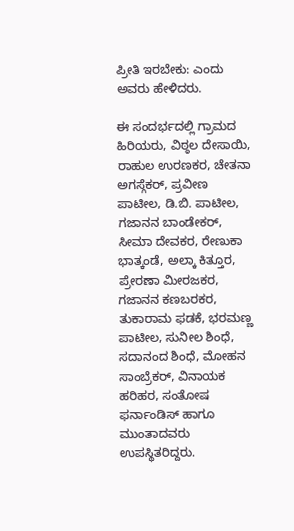ಪ್ರೀತಿ ಇರಬೇಕು: ಎಂದು ಅವರು ಹೇಳಿದರು.

ಈ ಸಂದರ್ಭದಲ್ಲಿ ಗ್ರಾಮದ ಹಿರಿಯರು, ವಿಠ್ಠಲ ದೇಸಾಯಿ, ರಾಹುಲ ಉರಣಕರ, ಚೇತನಾ ಅಗಸ್ಗೆಕರ್, ಪ್ರವೀಣ ಪಾಟೀಲ, ಡಿ.ಬಿ. ಪಾಟೀಲ, ಗಜಾನನ ಬಾಂಡೇಕರ್, ಸೀಮಾ ದೇವಕರ, ರೇಣುಕಾ ಭಾತ್ಕಂಡೆ, ಅಲ್ಕಾ ಕಿತ್ತೂರ, ಪ್ರೇರಣಾ ಮೀರಜಕರ, ಗಜಾನನ ಕಣಬರಕರ, ತುಕಾರಾಮ ಫಡಕೆ, ಭರಮಣ್ಣ ಪಾಟೀಲ, ಸುನೀಲ ಶಿಂಧೆ, ಸದಾನಂದ ಶಿಂಧೆ, ಮೋಹನ ಸಾಂಬ್ರೆಕರ್, ವಿನಾಯಕ ಹರಿಹರ, ಸಂತೋಷ ಫರ್ನಾಂಡಿಸ್ ಹಾಗೂ‌ ಮುಂತಾದವರು ಉಪಸ್ಥಿತರಿದ್ದರು.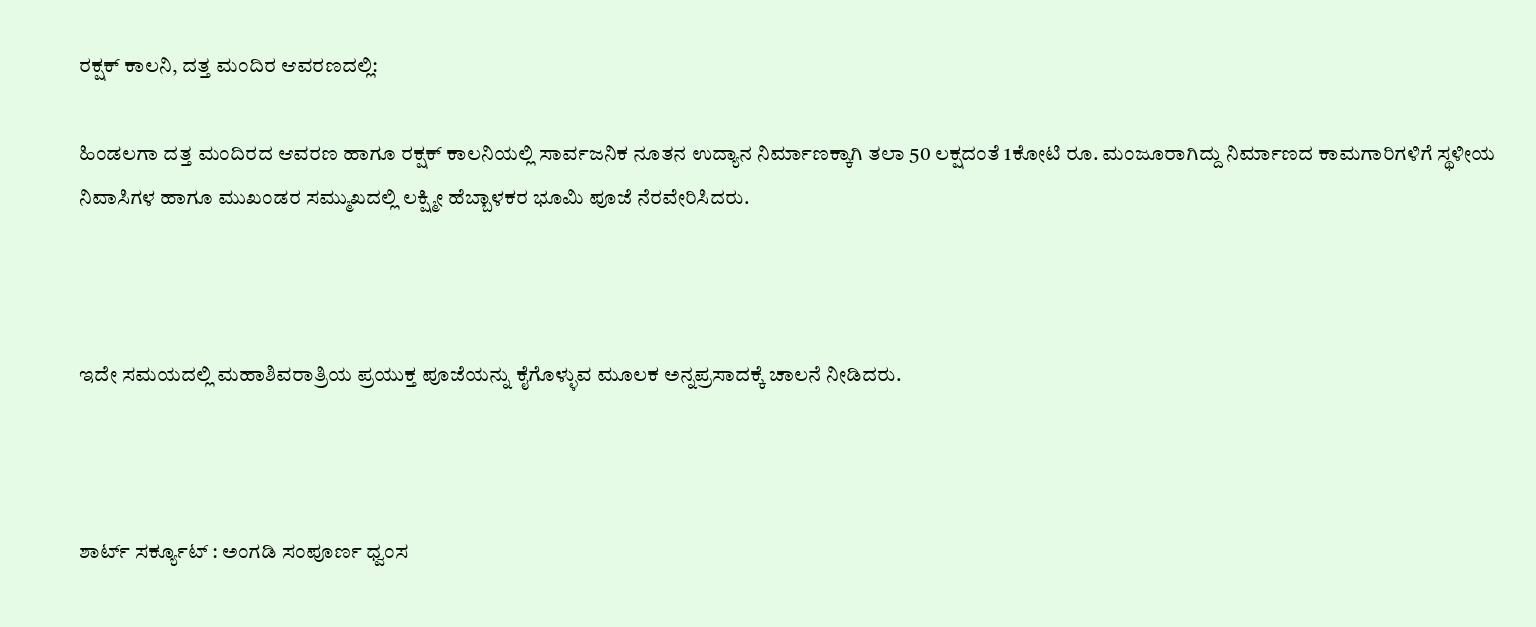ರಕ್ಷಕ್ ಕಾಲನಿ, ದತ್ತ ಮಂದಿರ ಆವರಣದಲ್ಲಿ:

ಹಿಂಡಲಗಾ ದತ್ತ ಮಂದಿರದ ಆವರಣ ಹಾಗೂ ರಕ್ಷಕ್ ಕಾಲನಿಯಲ್ಲಿ ಸಾರ್ವಜನಿಕ ನೂತನ ಉದ್ಯಾನ ನಿರ್ಮಾಣಕ್ಕಾಗಿ ತಲಾ 50 ಲಕ್ಷದಂತೆ 1ಕೋಟಿ ರೂ. ಮಂಜೂರಾಗಿದ್ದು ನಿರ್ಮಾಣದ ಕಾಮಗಾರಿಗಳಿಗೆ ಸ್ಥಳೀಯ ನಿವಾಸಿಗಳ ಹಾಗೂ ಮುಖಂಡರ ಸಮ್ಮುಖದಲ್ಲಿ ಲಕ್ಷ್ಮೀ ಹೆಬ್ಬಾಳಕರ ಭೂಮಿ ಪೂಜೆ ನೆರವೇರಿಸಿದರು.



ಇದೇ ಸಮಯದಲ್ಲಿ ಮಹಾಶಿವರಾತ್ರಿಯ ಪ್ರಯುಕ್ತ ಪೂಜೆಯನ್ನು ಕೈಗೊಳ್ಳುವ ಮೂಲಕ ಅನ್ನಪ್ರಸಾದಕ್ಕೆ ಚಾಲನೆ ನೀಡಿದರು.



ಶಾರ್ಟ್ ಸರ್ಕ್ಯೂಟ್ : ಅಂಗಡಿ ಸಂಪೂರ್ಣ ಧ್ವಂಸ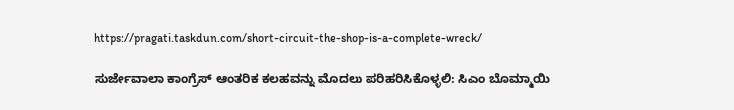https://pragati.taskdun.com/short-circuit-the-shop-is-a-complete-wreck/

ಸುರ್ಜೇವಾಲಾ ಕಾಂಗ್ರೆಸ್ ಆಂತರಿಕ ಕಲಹವನ್ನು ಮೊದಲು ಪರಿಹರಿಸಿಕೊಳ್ಳಲಿ: ಸಿಎಂ ಬೊಮ್ಮಾಯಿ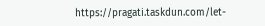https://pragati.taskdun.com/let-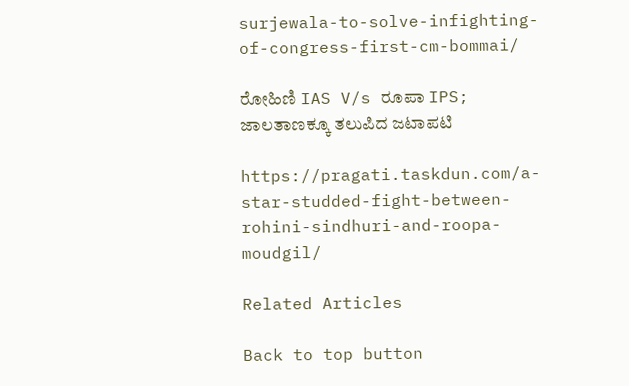surjewala-to-solve-infighting-of-congress-first-cm-bommai/

ರೋಹಿಣಿ IAS V/s ರೂಪಾ IPS; ಜಾಲತಾಣಕ್ಕೂ ತಲುಪಿದ ಜಟಾಪಟಿ

https://pragati.taskdun.com/a-star-studded-fight-between-rohini-sindhuri-and-roopa-moudgil/

Related Articles

Back to top button